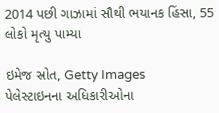2014 પછી ગાઝામાં સૌથી ભયાનક હિંસા, 55 લોકો મૃત્યુ પામ્યા

ઇમેજ સ્રોત, Getty Images
પેલેસ્ટાઇનના અધિકારીઓના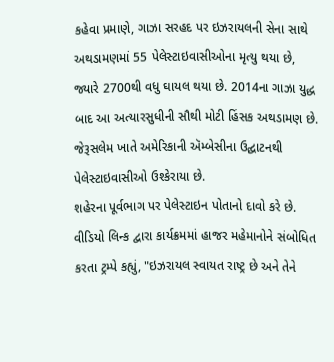કહેવા પ્રમાણે, ગાઝા સરહદ પર ઇઝરાયલની સેના સાથે અથડામણમાં 55 પેલેસ્ટાઇવાસીઓના મૃત્યુ થયા છે, જ્યારે 2700થી વધુ ઘાયલ થયા છે. 2014ના ગાઝા યુદ્ધ બાદ આ અત્યારસુધીની સૌથી મોટી હિંસક અથડામણ છે.
જેરૂસલેમ ખાતે અમેરિકાની ઍમ્બેસીના ઉદ્ઘાટનથી પેલેસ્ટાઇવાસીઓ ઉશ્કેરાયા છે.
શહેરના પૂર્વભાગ પર પેલેસ્ટાઇન પોતાનો દાવો કરે છે.
વીડિયો લિન્ક દ્વારા કાર્યક્રમમાં હાજર મહેમાનોને સંબોધિત કરતા ટ્રમ્પે કહ્યું, "ઇઝરાયલ સ્વાયત રાષ્ટ્ર છે અને તેને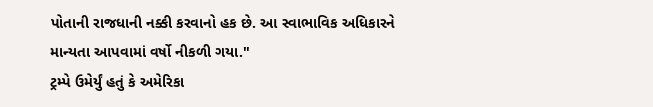પોતાની રાજધાની નક્કી કરવાનો હક છે. આ સ્વાભાવિક અધિકારને
માન્યતા આપવામાં વર્ષો નીકળી ગયા."
ટ્રમ્પે ઉમેર્યું હતું કે અમેરિકા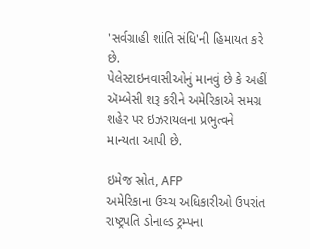'સર્વગ્રાહી શાંતિ સંધિ'ની હિમાયત કરે છે.
પેલેસ્ટાઇનવાસીઓનું માનવું છે કે અહીં ઍમ્બેસી શરૂ કરીને અમેરિકાએ સમગ્ર શહેર પર ઇઝરાયલના પ્રભુત્વને માન્યતા આપી છે.

ઇમેજ સ્રોત, AFP
અમેરિકાના ઉચ્ચ અધિકારીઓ ઉપરાંત રાષ્ટ્રપતિ ડોનાલ્ડ ટ્રમ્પના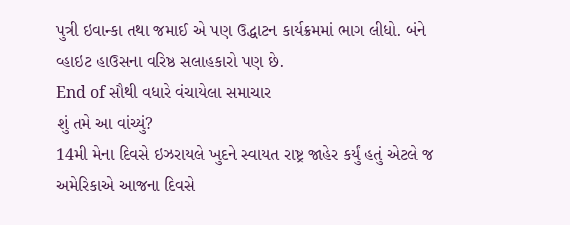પુત્રી ઇવાન્કા તથા જમાઈ એ પણ ઉદ્ધાટન કાર્યક્રમમાં ભાગ લીધો. બંને વ્હાઇટ હાઉસના વરિષ્ઠ સલાહકારો પણ છે.
End of સૌથી વધારે વંચાયેલા સમાચાર
શું તમે આ વાંચ્યું?
14મી મેના દિવસે ઇઝરાયલે ખુદને સ્વાયત રાષ્ટ્ર જાહેર કર્યું હતું એટલે જ અમેરિકાએ આજના દિવસે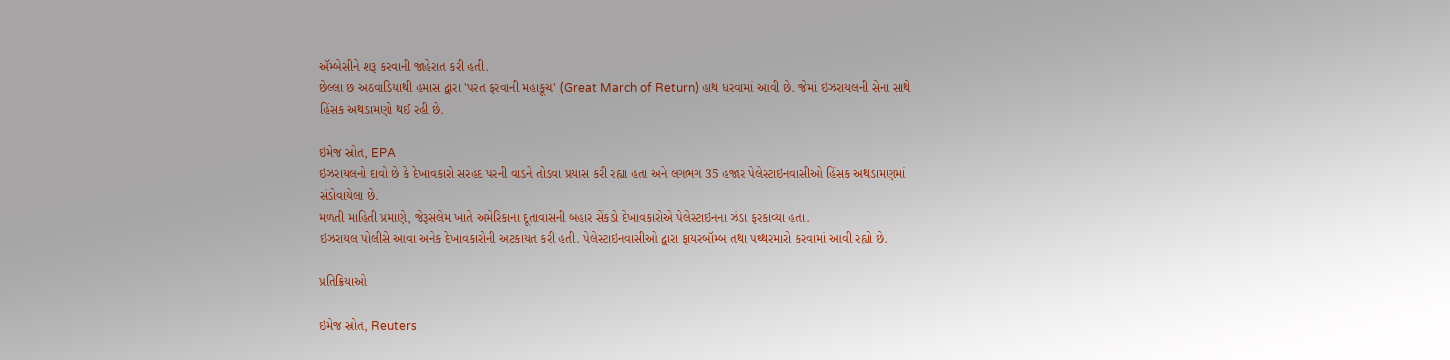ઍમ્બેસીને શરૂ કરવાની જાહેરાત કરી હતી.
છેલ્લા છ અઠવાડિયાથી હમાસ દ્વારા 'પરત ફરવાની મહાકૂચ' (Great March of Return) હાથ ધરવામાં આવી છે. જેમાં ઇઝરાયલની સેના સાથે હિંસક અથડામણો થઈ રહી છે.

ઇમેજ સ્રોત, EPA
ઇઝરાયલનો દાવો છે કે દેખાવકારો સરહદ પરની વાડને તોડવા પ્રયાસ કરી રહ્યા હતા અને લગભગ 35 હજાર પેલેસ્ટાઇનવાસીઓ હિંસક અથડામણમાં સંડોવાયેલા છે.
મળતી માહિતી પ્રમાણે, જેરૂસલેમ ખાતે અમેરિકાના દૂતાવાસની બહાર સેંકડો દેખાવકારોએ પેલેસ્ટાઇનના ઝંડા ફરકાવ્યા હતા.
ઇઝરાયલ પોલીસે આવા અનેક દેખાવકારોની અટકાયત કરી હતી. પેલેસ્ટાઇનવાસીઓ દ્વારા ફાયરબૉમ્બ તથા પથ્થરમારો કરવામાં આવી રહ્યો છે.

પ્રતિક્રિયાઓ

ઇમેજ સ્રોત, Reuters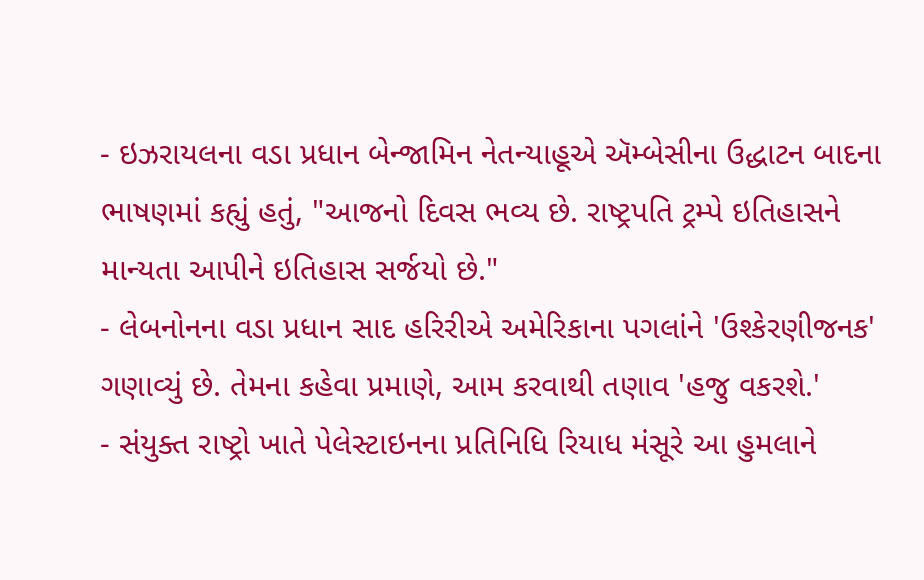- ઇઝરાયલના વડા પ્રધાન બેન્જામિન નેતન્યાહૂએ ઍમ્બેસીના ઉદ્ધાટન બાદના ભાષણમાં કહ્યું હતું, "આજનો દિવસ ભવ્ય છે. રાષ્ટ્રપતિ ટ્રમ્પે ઇતિહાસને માન્યતા આપીને ઇતિહાસ સર્જયો છે."
- લેબનોનના વડા પ્રધાન સાદ હરિરીએ અમેરિકાના પગલાંને 'ઉશ્કેરણીજનક' ગણાવ્યું છે. તેમના કહેવા પ્રમાણે, આમ કરવાથી તણાવ 'હજુ વકરશે.'
- સંયુક્ત રાષ્ટ્રો ખાતે પેલેસ્ટાઇનના પ્રતિનિધિ રિયાધ મંસૂરે આ હુમલાને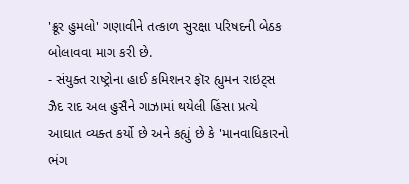'ક્રૂર હુમલો' ગણાવીને તત્કાળ સુરક્ષા પરિષદની બેઠક બોલાવવા માગ કરી છે.
- સંયુક્ત રાષ્ટ્રોના હાઈ કમિશનર ફૉર હ્યુમન રાઇટ્સ ઝૈદ રાદ અલ હુસૈને ગાઝામાં થયેલી હિંસા પ્રત્યે આઘાત વ્યક્ત કર્યો છે અને કહ્યું છે કે 'માનવાધિકારનો ભંગ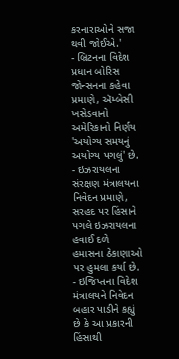કરનારાઓને સજા થવી જોઈએ.'
- બ્રિટનના વિદેશ પ્રધાન બોરિસ જોન્સનના કહેવા પ્રમાણે, ઍમ્બેસી ખસેડવાનો અમેરિકાનો નિર્ણય 'અયોગ્ય સમયનું અયોગ્ય પગલું' છે.
- ઇઝરાયલના સંરક્ષણ મંત્રાલયના નિવેદન પ્રમાણે, સરહદ પર હિંસાને પગલે ઇઝરાયલના હવાઈ દળે હમાસના ઠેકાણાઓ પર હુમલા કર્યા છે.
- ઇજિપ્તના વિદેશ મંત્રાલયને નિવેદન બહાર પાડીને કહ્યું છે કે આ પ્રકારની હિંસાથી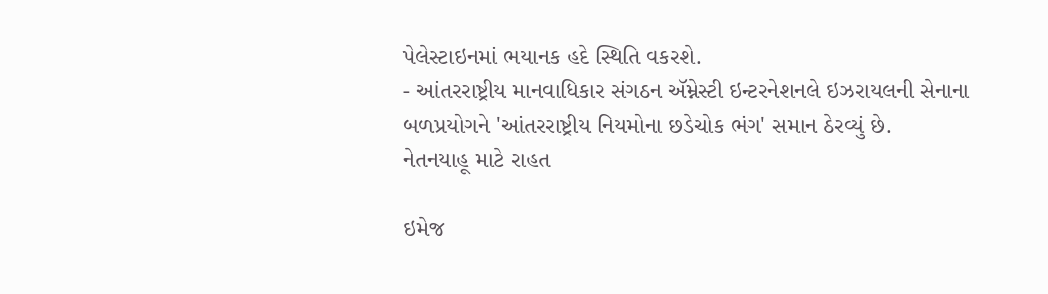પેલેસ્ટાઇનમાં ભયાનક હદે સ્થિતિ વકરશે.
- આંતરરાષ્ટ્રીય માનવાધિકાર સંગઠન ઍમ્નેસ્ટી ઇન્ટરનેશનલે ઇઝરાયલની સેનાના બળપ્રયોગને 'આંતરરાષ્ટ્રીય નિયમોના છડેચોક ભંગ' સમાન ઠેરવ્યું છે.
નેતનયાહૂ માટે રાહત

ઇમેજ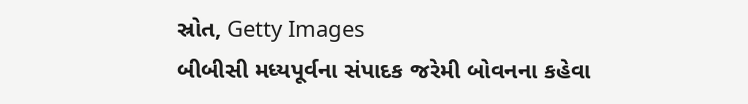સ્રોત, Getty Images
બીબીસી મધ્યપૂર્વના સંપાદક જરેમી બોવનના કહેવા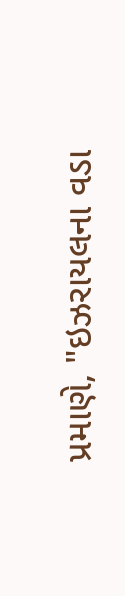પ્રમાણે, "ઇઝરાયલના વડા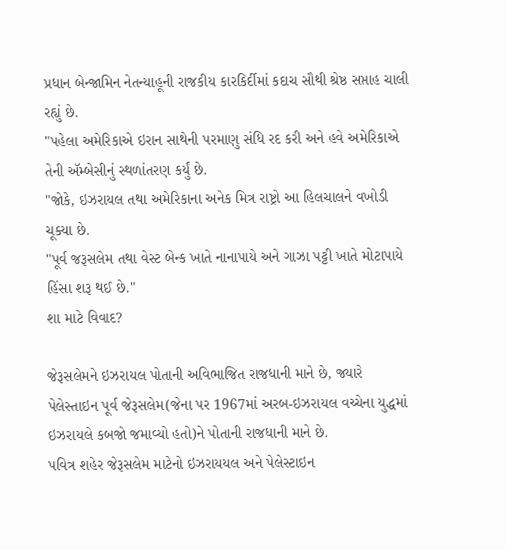પ્રધાન બેન્જામિન નેતન્યાહૂની રાજકીય કારકિર્દીમાં કદાચ સૌથી શ્રેષ્ઠ સપ્તાહ ચાલી રહ્યું છે.
"પહેલા અમેરિકાએ ઇરાન સાથેની પરમાણુ સંધિ રદ કરી અને હવે અમેરિકાએ તેની ઍમ્બેસીનું સ્થળાંતરણ કર્યું છે.
"જોકે, ઇઝરાયલ તથા અમેરિકાના અનેક મિત્ર રાષ્ટ્રો આ હિલચાલને વખોડી ચૂક્યા છે.
"પૂર્વ જરૂસલેમ તથા વેસ્ટ બેન્ક ખાતે નાનાપાયે અને ગાઝા પટ્ટી ખાતે મોટાપાયે હિંસા શરૂ થઈ છે."
શા માટે વિવાદ?

જેરૂસલેમને ઇઝરાયલ પોતાની અવિભાજિત રાજધાની માને છે, જ્યારે પેલેસ્તાઇન પૂર્વ જેરૂસલેમ(જેના પર 1967માં અરબ-ઇઝરાયલ વચ્ચેના યુદ્ધમાં ઇઝરાયલે કબજો જમાવ્યો હતો)ને પોતાની રાજધાની માને છે.
પવિત્ર શહેર જેરૂસલેમ માટેનો ઇઝરાયયલ અને પેલેસ્ટાઇન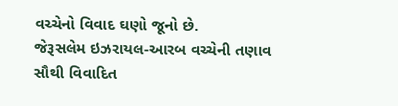વચ્ચેનો વિવાદ ઘણો જૂનો છે.
જેરૂસલેમ ઇઝરાયલ-આરબ વચ્ચેની તણાવ સૌથી વિવાદિત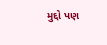મુદ્દો પણ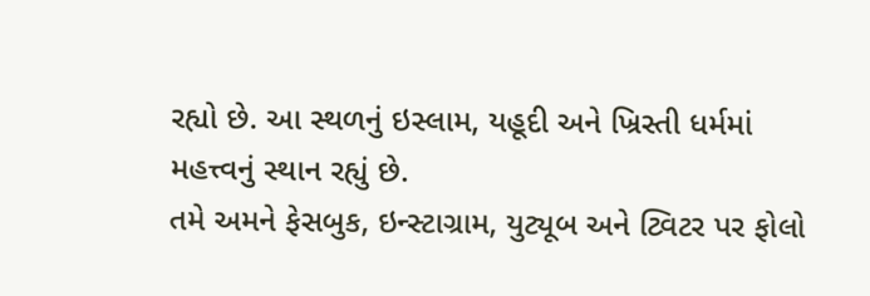રહ્યો છે. આ સ્થળનું ઇસ્લામ, યહૂદી અને ખ્રિસ્તી ધર્મમાં મહત્ત્વનું સ્થાન રહ્યું છે.
તમે અમને ફેસબુક, ઇન્સ્ટાગ્રામ, યુટ્યૂબ અને ટ્વિટર પર ફોલો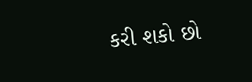કરી શકો છો